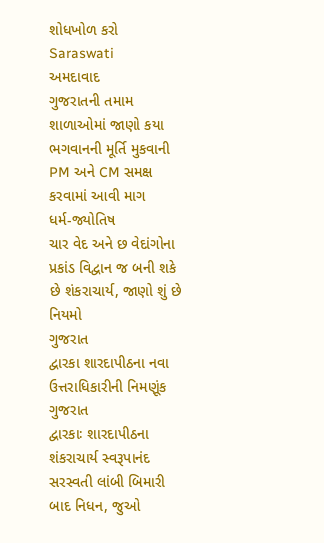શોધખોળ કરો
Saraswati
અમદાવાદ
ગુજરાતની તમામ શાળાઓમાં જાણો કયા ભગવાનની મૂર્તિ મુકવાની PM અને CM સમક્ષ કરવામાં આવી માગ
ધર્મ-જ્યોતિષ
ચાર વેદ અને છ વેદાંગોના પ્રકાંડ વિદ્વાન જ બની શકે છે શંકરાચાર્ય, જાણો શું છે નિયમો
ગુજરાત
દ્વારકા શારદાપીઠના નવા ઉત્તરાધિકારીની નિમણૂંક
ગુજરાત
દ્વારકાઃ શારદાપીઠના શંકરાચાર્ય સ્વરૂપાનંદ સરસ્વતી લાંબી બિમારી બાદ નિધન, જુઓ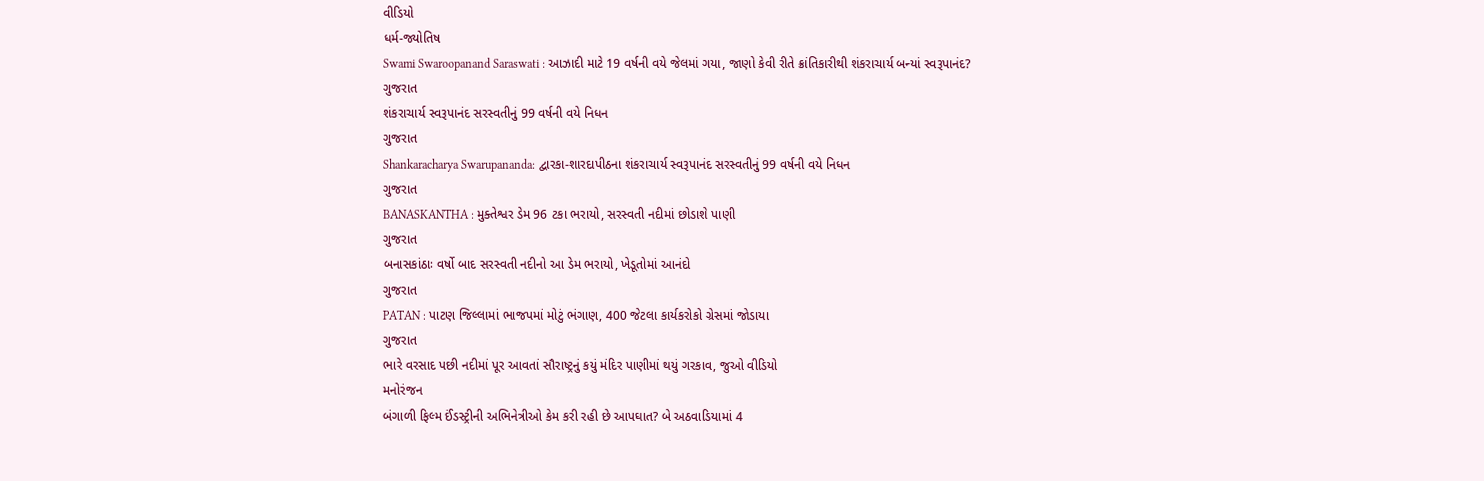વીડિયો
ધર્મ-જ્યોતિષ
Swami Swaroopanand Saraswati : આઝાદી માટે 19 વર્ષની વયે જેલમાં ગયા, જાણો કેવી રીતે ક્રાંતિકારીથી શંકરાચાર્ય બન્યાં સ્વરૂપાનંદ?
ગુજરાત
શંકરાચાર્ય સ્વરૂપાનંદ સરસ્વતીનું 99 વર્ષની વયે નિધન
ગુજરાત
Shankaracharya Swarupananda: દ્વારકા-શારદાપીઠના શંકરાચાર્ય સ્વરૂપાનંદ સરસ્વતીનું 99 વર્ષની વયે નિધન
ગુજરાત
BANASKANTHA : મુક્તેશ્વર ડેમ 96 ટકા ભરાયો, સરસ્વતી નદીમાં છોડાશે પાણી
ગુજરાત
બનાસકાંઠાઃ વર્ષો બાદ સરસ્વતી નદીનો આ ડેમ ભરાયો, ખેડૂતોમાં આનંદો
ગુજરાત
PATAN : પાટણ જિલ્લામાં ભાજપમાં મોટું ભંગાણ, 400 જેટલા કાર્યકરોકો ગ્રેસમાં જોડાયા
ગુજરાત
ભારે વરસાદ પછી નદીમાં પૂર આવતાં સૌરાષ્ટ્રનું કયું મંદિર પાણીમાં થયું ગરકાવ, જુઓ વીડિયો
મનોરંજન
બંગાળી ફિલ્મ ઈંડસ્ટ્રીની અભિનેત્રીઓ કેમ કરી રહી છે આપઘાત? બે અઠવાડિયામાં 4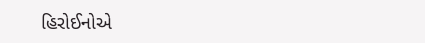હિરોઈનોએ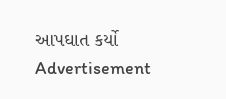આપઘાત કર્યો
Advertisement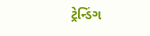ટ્રેન્ડિંગ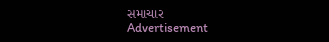સમાચાર
Advertisement